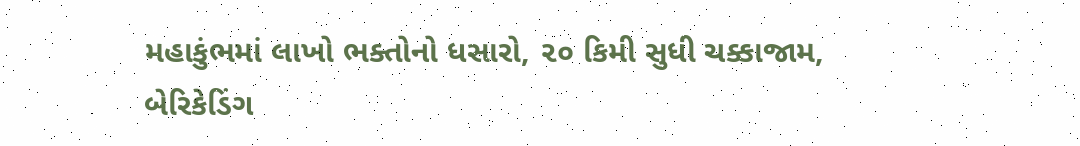મહાકુંભમાં લાખો ભક્તોનો ધસારો, ૨૦ કિમી સુધી ચક્કાજામ, બેરિકેડિંગ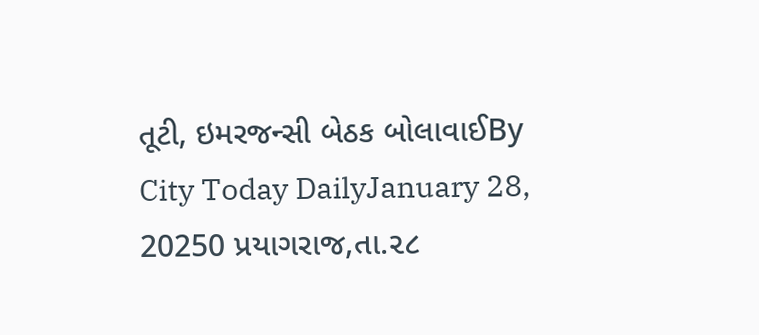તૂટી, ઇમરજન્સી બેઠક બોલાવાઈBy City Today DailyJanuary 28, 20250 પ્રયાગરાજ,તા.૨૮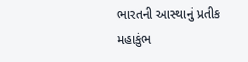ભારતની આસ્થાનું પ્રતીક મહાકુંભ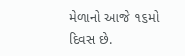મેળાનો આજે ૧૬મો દિવસ છે.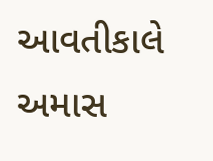આવતીકાલે અમાસ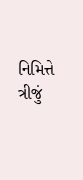નિમિત્તે ત્રીજું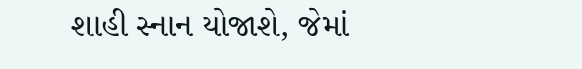શાહી સ્નાન યોજાશે, જેમાં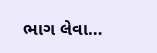ભાગ લેવા…